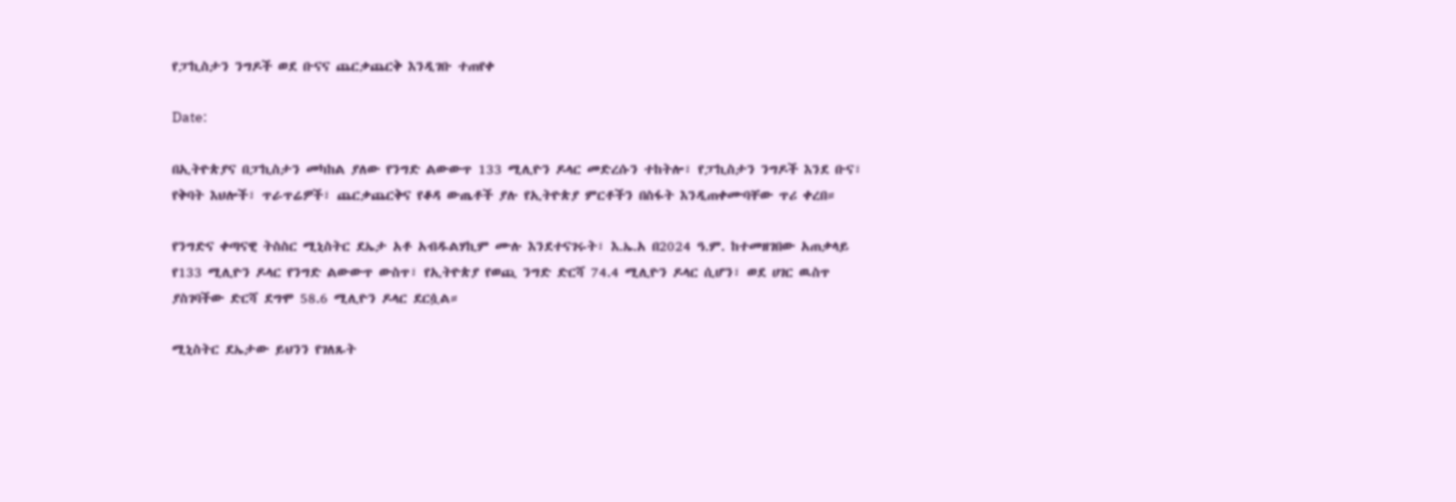የፓኪስታን ንግዶች ወደ ቡናና ጨርቃጨርቅ እንዲገቡ ተጠየቀ

Date:

በኢትዮጵያና በፓኪስታን መካከል ያለው የንግድ ልውውጥ 133 ሚሊዮን ዶላር መድረሱን ተከትሎ፣ የፓኪስታን ንግዶች እንደ ቡና፣ የቅባት እህሎች፣ ጥራጥሬዎች፣ ጨርቃጨርቅና የቆዳ ውጤቶች ያሉ የኢትዮጵያ ምርቶችን በስፋት እንዲጠቀሙባቸው ጥሪ ቀረበ።

የንግድና ቀጣናዊ ትስስር ሚኒስትር ደኤታ አቶ አብዱልሃኪም ሙሉ እንደተናገሩት፣ እ.ኤ.አ በ2024 ዓ.ም. ከተመዘገበው አጠቃላይ የ133 ሚሊዮን ዶላር የንግድ ልውውጥ ውስጥ፣ የኢትዮጵያ የወጪ ንግድ ድርሻ 74.4 ሚሊዮን ዶላር ሲሆን፣ ወደ ሀገር ዉስጥ ያስገባችው ድርሻ ደግሞ 58.6 ሚሊዮን ዶላር ደርሷል።

ሚኒስትር ደኤታው ይህንን የገለጹት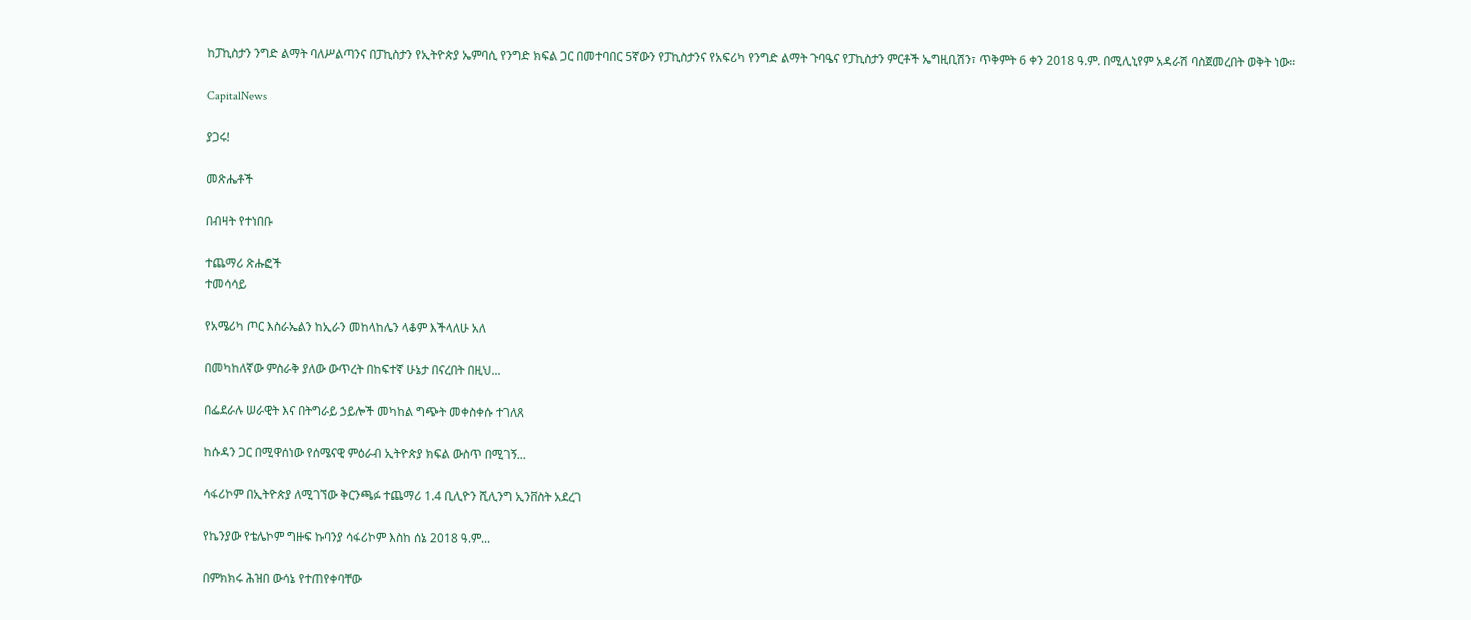ከፓኪስታን ንግድ ልማት ባለሥልጣንና በፓኪስታን የኢትዮጵያ ኤምባሲ የንግድ ክፍል ጋር በመተባበር 5ኛውን የፓኪስታንና የአፍሪካ የንግድ ልማት ጉባዔና የፓኪስታን ምርቶች ኤግዚቢሽን፣ ጥቅምት 6 ቀን 2018 ዓ.ም. በሚሊኒየም አዳራሽ ባስጀመረበት ወቅት ነው።

CapitalNews

ያጋሩ!

መጽሔቶች

በብዛት የተነበቡ

ተጨማሪ ጽሑፎች
ተመሳሳይ

የአሜሪካ ጦር እስራኤልን ከኢራን መከላከሌን ላቆም እችላለሁ አለ

በመካከለኛው ምስራቅ ያለው ውጥረት በከፍተኛ ሁኔታ በናረበት በዚህ...

በፌደራሉ ሠራዊት እና በትግራይ ኃይሎች መካከል ግጭት መቀስቀሱ ተገለጸ

ከሱዳን ጋር በሚዋሰነው የሰሜናዊ ምዕራብ ኢትዮጵያ ክፍል ውስጥ በሚገኝ...

ሳፋሪኮም በኢትዮጵያ ለሚገኘው ቅርንጫፉ ተጨማሪ 1.4 ቢሊዮን ሺሊንግ ኢንቨስት አደረገ

የኬንያው የቴሌኮም ግዙፍ ኩባንያ ሳፋሪኮም እስከ ሰኔ 2018 ዓ.ም...

በምክክሩ ሕዝበ ውሳኔ የተጠየቀባቸው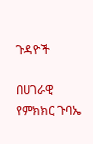ጉዳዮች

በሀገራዊ የምክክር ጉባኤ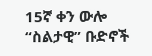15ኛ ቀን ውሎ “ስልታዊ” ቡድኖች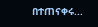በተጠናቀሩ...